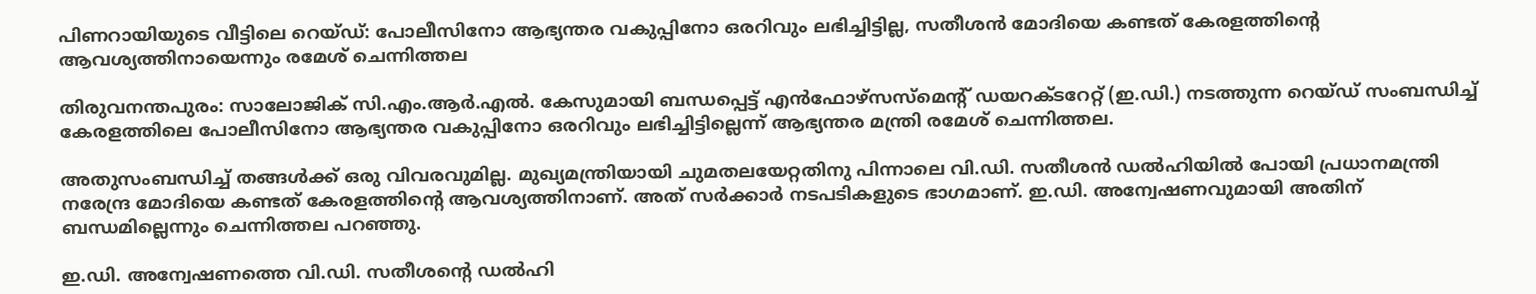പിണറായിയുടെ വീട്ടിലെ റെയ്ഡ്: പോലീസിനോ ആഭ്യന്തര വകുപ്പിനോ ഒരറിവും ലഭിച്ചിട്ടില്ല, സതീശൻ മോദിയെ കണ്ടത് കേരളത്തിൻ്റെ ആവശ്യത്തിനായെന്നും രമേശ് ചെന്നിത്തല

തിരുവനന്തപുരം: സാലോജിക് സി.എം.ആർ.എൽ. കേസുമായി ബന്ധപ്പെട്ട് എൻഫോഴ്സസ്മെന്റ് ഡയറക്ടറേറ്റ് (ഇ.ഡി.) നടത്തുന്ന റെയ്ഡ് സംബന്ധിച്ച് കേരളത്തിലെ പോലീസിനോ ആഭ്യന്തര വകുപ്പിനോ ഒരറിവും ലഭിച്ചിട്ടില്ലെന്ന് ആഭ്യന്തര മന്ത്രി രമേശ് ചെന്നിത്തല.

അതുസംബന്ധിച്ച് തങ്ങൾക്ക് ഒരു വിവരവുമില്ല. മുഖ്യമന്ത്രിയായി ചുമതലയേറ്റതിനു പിന്നാലെ വി.ഡി. സതീശൻ ഡൽഹിയിൽ പോയി പ്രധാനമന്ത്രി നരേന്ദ്ര മോദിയെ കണ്ടത് കേരളത്തിൻ്റെ ആവശ്യത്തിനാണ്. അത് സർക്കാർ നടപടികളുടെ ഭാഗമാണ്. ഇ.ഡി. അന്വേഷണവുമായി അതിന് ബന്ധമില്ലെന്നും ചെന്നിത്തല പറഞ്ഞു.

ഇ.ഡി. അന്വേഷണത്തെ വി.ഡി. സതീശന്റെ ഡൽഹി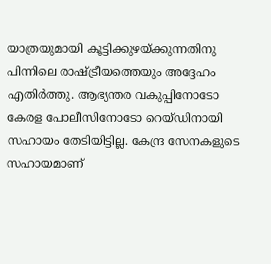യാത്രയുമായി കൂട്ടിക്കുഴയ്ക്കുന്നതിനു പിന്നിലെ രാഷ്ട്രീയത്തെയും അദ്ദേഹം എതിർത്തു. ആഭ്യന്തര വകുപ്പിനോടോ കേരള പോലീസിനോടോ റെയ്‌ഡിനായി സഹായം തേടിയിട്ടില്ല. കേന്ദ്ര സേനകളുടെ സഹായമാണ്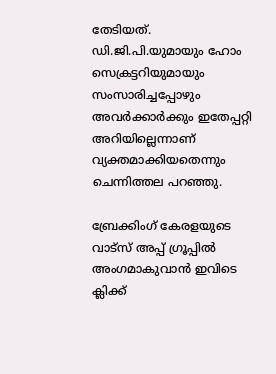തേടിയത്. ഡി.ജി.പി.യുമായും ഹോം സെക്രട്ടറിയുമായും സംസാരിച്ചപ്പോഴും അവർക്കാർക്കും ഇതേപ്പറ്റി അറിയില്ലെന്നാണ് വ്യക്തമാക്കിയതെന്നും ചെന്നിത്തല പറഞ്ഞു.

ബ്രേക്കിംഗ് കേരളയുടെ വാട്സ് അപ്പ് ഗ്രൂപ്പിൽ അംഗമാകുവാൻ ഇവിടെ ക്ലിക്ക്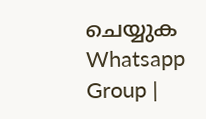ചെയ്യുക Whatsapp Group |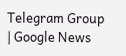Telegram Group | Google News